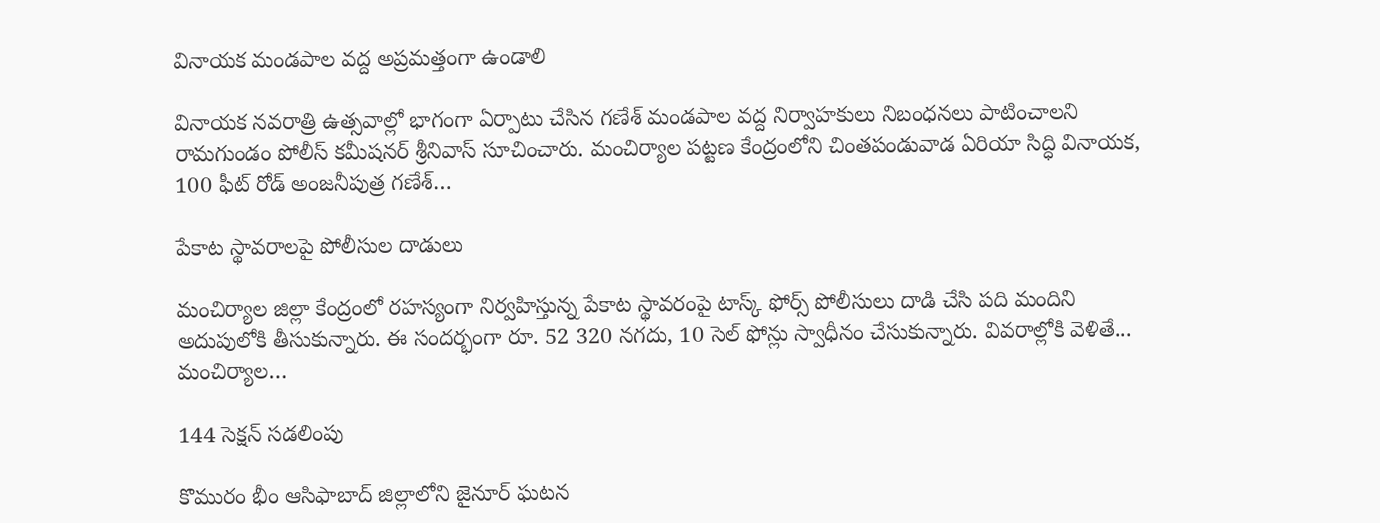వినాయక మండపాల వద్ద అప్రమత్తంగా ఉండాలి

వినాయక నవరాత్రి ఉత్సవాల్లో భాగంగా ఏర్పాటు చేసిన గణేశ్ మండపాల వద్ద నిర్వాహకులు నిబంధనలు పాటించాలని రామగుండం పోలీస్ కమీషనర్ శ్రీనివాస్ సూచించారు. మంచిర్యాల పట్టణ కేంద్రంలోని చింతపండువాడ ఏరియా సిద్ధి వినాయక, 100 ఫీట్ రోడ్ అంజనీపుత్ర గణేశ్…

పేకాట స్థావరాలపై పోలీసుల దాడులు

మంచిర్యాల జిల్లా కేంద్రంలో రహస్యంగా నిర్వహిస్తున్న పేకాట స్థావరంపై టాస్క్ ఫోర్స్ పోలీసులు దాడి చేసి ప‌ది మందిని అదుపులోకి తీసుకున్నారు. ఈ సంద‌ర్భంగా రూ. 52 320 న‌గ‌దు, 10 సెల్ ఫోన్లు స్వాధీనం చేసుకున్నారు. వివ‌రాల్లోకి వెళితే... మంచిర్యాల…

144 సెక్షన్ సడలింపు

కొమురం భీం ఆసిఫాబాద్ జిల్లాలోని జైనూర్ ఘటన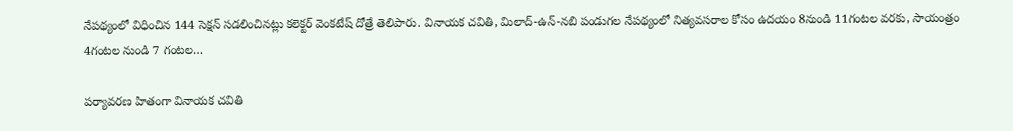నేపథ్యంలో విధించిన 144 సెక్షన్ సడలించినట్లు కలెక్టర్ వెంకటేష్ దోత్రే తెలిపారు. వినాయక చవితి, మిలాద్-ఉన్-నబి పండుగల నేపథ్యంలో నిత్యవసరాల కోసం ఉదయం 8నుండి 11గంటల వరకు, సాయంత్రం 4గంటల నుండి 7 గంటల…

పర్యావరణ హితంగా వినాయక చవితి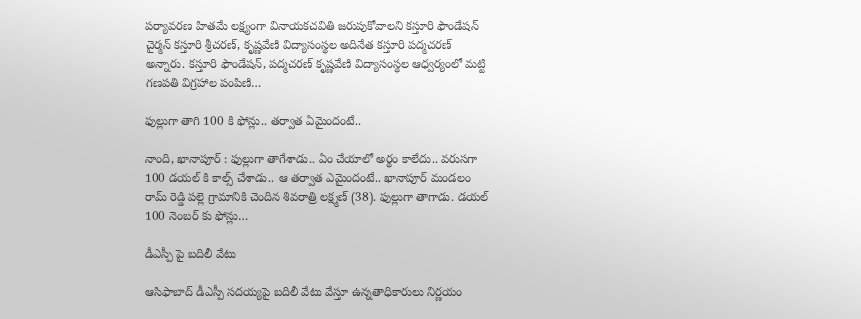పర్యావరణ హితమే లక్ష్యంగా వినాయకచవితి జరుపుకోవాలని కస్తూరి ఫౌండేషన్ చైర్మన్ కస్తూరి శ్రీచరణ్, కృష్ణవేణి విద్యాసంస్థల అదినేత కస్తూరి పద్మచరణ్ అన్నారు. కస్తూరి ఫౌండేషన్, పద్మచరణ్ కృష్ణవేణి విద్యాసంస్థల ఆధ్వర్యంలో మట్టి గణపతి విగ్రహాల పంపిణి…

ఫుల్లుగా తాగి 100 కి ఫోన్లు.. తర్వాత ఏమైందంటే..

నాంది, ఖానాపూర్ : ఫుల్లుగా తాగేశాడు.. ఏం చేయాలో అర్థం కాలేదు.. వరుసగా 100 డయల్ కి కాల్స్ చేశాడు.. ఆ తర్వాత ఎమైందంటే.. ఖానాపూర్ మండలం రామ్ రెడ్డి పల్లె గ్రామానికి చెందిన శివరాత్రి లక్ష్మణ్ (38). ఫుల్లుగా తాగాడు. డయల్ 100 నెంబర్ కు ఫోన్లు…

డీఎస్పీ పై బదిలీ వేటు

ఆసిఫాబాద్ డీఎస్పీ సదయ్యపై బదిలీ వేటు వేస్తూ ఉన్నతాధికారులు నిర్ణయం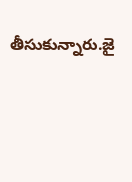తీసుకున్నారు.జై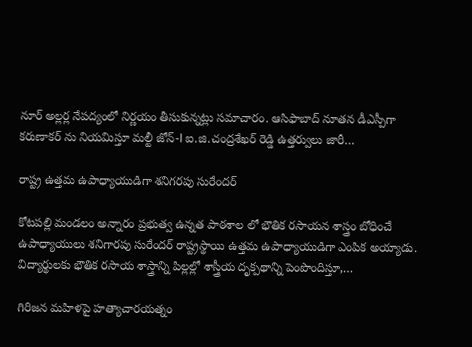నూర్ అల్లర్ల నేపద్యంలో నిర్ణయం తీసుకున్నట్లు సమాచారం. ఆసిఫాబాద్ నూతన డీఎస్పీగా కరుణాకర్ ను నియమిస్తూ మల్టీ జోన్-I ఐ.జి.చంద్రశేఖర్ రెడ్డి ఉత్తర్వులు జారీ…

రాష్ట్ర ఉత్తమ ఉపాధ్యాయుడిగా శనిగరపు సురేందర్

కోటపల్లి మండలం అన్నారం ప్రభుత్వ ఉన్నత పాఠశాల లో భౌతిక రసాయన శాస్త్రం బోధించే ఉపాధ్యాయులు శనిగారపు సురేందర్ రాష్ట్రస్థాయి ఉత్తమ ఉపాధ్యాయుడిగా ఎంపిక అయ్యాడు. విద్యార్థులకు భౌతిక రసాయ శాస్త్రాన్ని పిల్లల్లో శాస్త్రీయ దృక్పథాన్ని పెంపొందిస్తూ,…

గిరిజ‌న మ‌హిళ‌పై హ‌త్యాచార‌య‌త్నం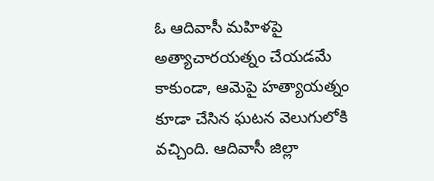ఓ ఆదివాసీ మ‌హిళ‌పై అత్యాచార‌య‌త్నం చేయ‌డ‌మే కాకుండా, ఆమెపై హ‌త్యాయ‌త్నం కూడా చేసిన ఘ‌ట‌న వెలుగులోకి వ‌చ్చింది. ఆదివాసీ జిల్లా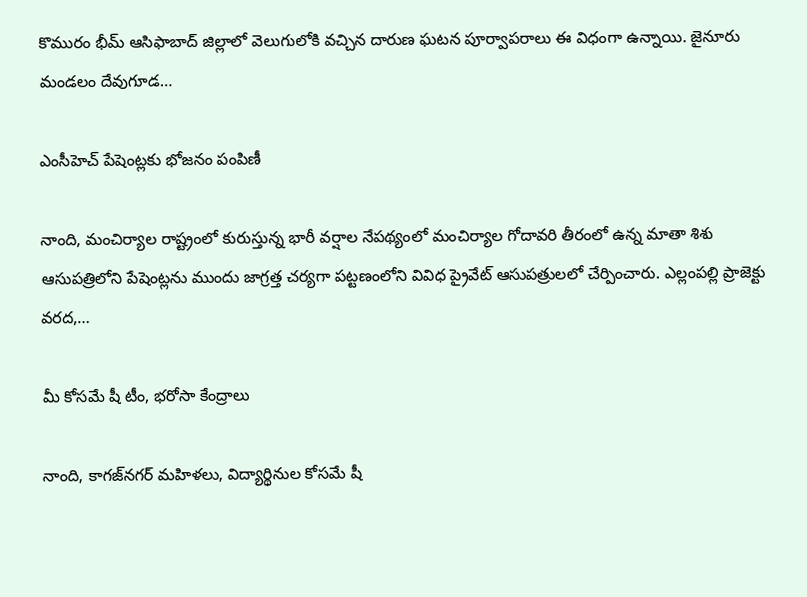కొమురం భీమ్ ఆసిఫాబాద్ జిల్లాలో వెలుగులోకి వ‌చ్చిన దారుణ ఘ‌ట‌న పూర్వాప‌రాలు ఈ విధంగా ఉన్నాయి. జైనూరు మండ‌లం దేవుగూడ…

ఎంసీహెచ్ పేషెంట్ల‌కు భోజ‌నం పంపిణీ

నాంది, మంచిర్యాల రాష్ట్రంలో కురుస్తున్న భారీ వర్షాల నేపథ్యంలో మంచిర్యాల గోదావ‌రి తీరంలో ఉన్న మాతా శిశు ఆసుపత్రిలోని పేషెంట్లను ముందు జాగ్ర‌త్త చ‌ర్య‌గా ప‌ట్ట‌ణంలోని వివిధ ప్రైవేట్ ఆసుపత్రులలో చేర్పించారు. ఎల్లంప‌ల్లి ప్రాజెక్టు వ‌ర‌ద‌,…

మీ కోస‌మే షీ టీం, భ‌రోసా కేంద్రాలు

నాంది, కాగ‌జ్‌న‌గ‌ర్ మ‌హిళ‌లు, విద్యార్థినుల కోస‌మే షీ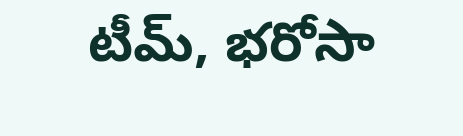టీమ్‌, భ‌రోసా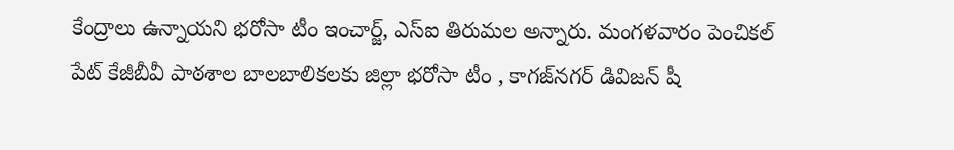కేంద్రాలు ఉన్నాయ‌ని భరోసా టీం ఇంచార్జ్, ఎస్ఐ తిరుమల అన్నారు. మంగ‌ళ‌వారం పెంచికల్ పేట్ కేజీబీవీ పాఠశాల బాలబాలికలకు జిల్లా భరోసా టీం , కాగజ్‌న‌గ‌ర్ డివిజన్ షీ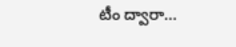టీం ద్వారా…